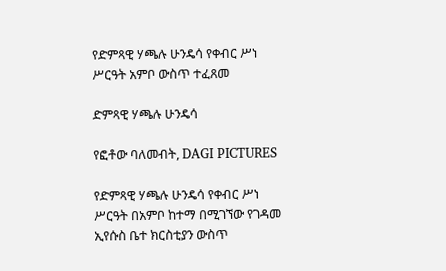የድምጻዊ ሃጫሉ ሁንዴሳ የቀብር ሥነ ሥርዓት አምቦ ውስጥ ተፈጸመ

ድምጻዊ ሃጫሉ ሁንዴሳ

የፎቶው ባለመብት, DAGI PICTURES

የድምጻዊ ሃጫሉ ሁንዴሳ የቀብር ሥነ ሥርዓት በአምቦ ከተማ በሚገኘው የገዳመ ኢየሱስ ቤተ ክርስቲያን ውስጥ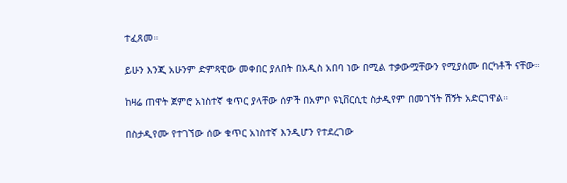ተፈጸመ።

ይሁን እንጂ አሁንም ድምጻዊው መቀበር ያለበት በአዲስ አበባ ነው በሚል ተቃውሟቸውን የሚያሰሙ በርካቶች ናቸው።

ከዛሬ ጠዋት ጀምሮ አነስተኛ ቁጥር ያላቸው ሰዎች በአምቦ ዩኒቨርሲቲ ስታዲየም በመገኘት ሽኝት አድርገዋል።

በስታዲየሙ የተገኘው ሰው ቁጥር አነስተኛ እንዲሆን የተደረገው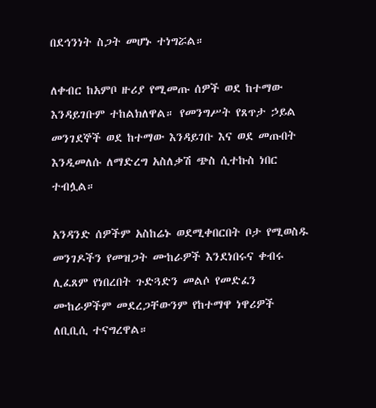በደኅንነት ስጋት መሆኑ ተነግሯል።

ለቀብር ከአምቦ ዙሪያ የሚመጡ ሰዎች ወደ ከተማው እንዳይገቡም ተከልክለዋል። የመንግሥት የጸጥታ ኃይል መንገደኞች ወደ ከተማው እንዳይገቡ እና ወደ መጡበት እንዲመለሱ ለማድረግ አስለቃሽ ጭስ ሲተኩስ ነበር ተብሏል።

አንዳንድ ሰዎችም አስከሬኑ ወደሚቀበርበት ቦታ የሚወስዱ መንገዶችን የመዝጋት ሙከራዎች እንደነበሩና ቀብሩ ሊፈጸም የነበረበት ጉድጓድን መልሶ የመድፈን ሙከራዎችም መደረጋቸውንም የከተማዋ ነዋሪዎች ለቢቢሲ ተናግረዋል።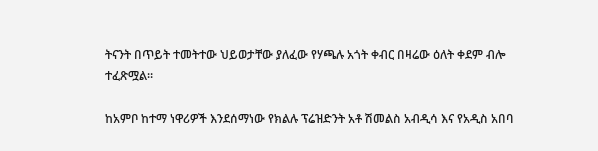ትናንት በጥይት ተመትተው ህይወታቸው ያለፈው የሃጫሉ አጎት ቀብር በዛሬው ዕለት ቀደም ብሎ ተፈጽሟል።

ከአምቦ ከተማ ነዋሪዎች እንደሰማነው የክልሉ ፕሬዝድንት አቶ ሽመልስ አብዲሳ እና የአዲስ አበባ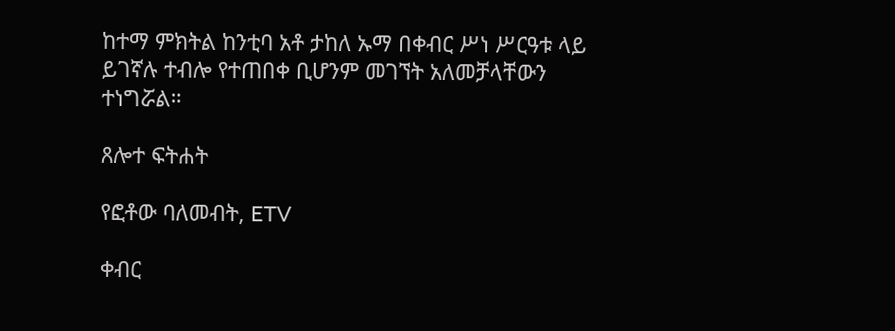ከተማ ምክትል ከንቲባ አቶ ታከለ ኡማ በቀብር ሥነ ሥርዓቱ ላይ ይገኛሉ ተብሎ የተጠበቀ ቢሆንም መገኘት አለመቻላቸውን ተነግሯል።

ጸሎተ ፍትሐት

የፎቶው ባለመብት, ETV

ቀብር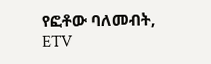የፎቶው ባለመብት, ETV